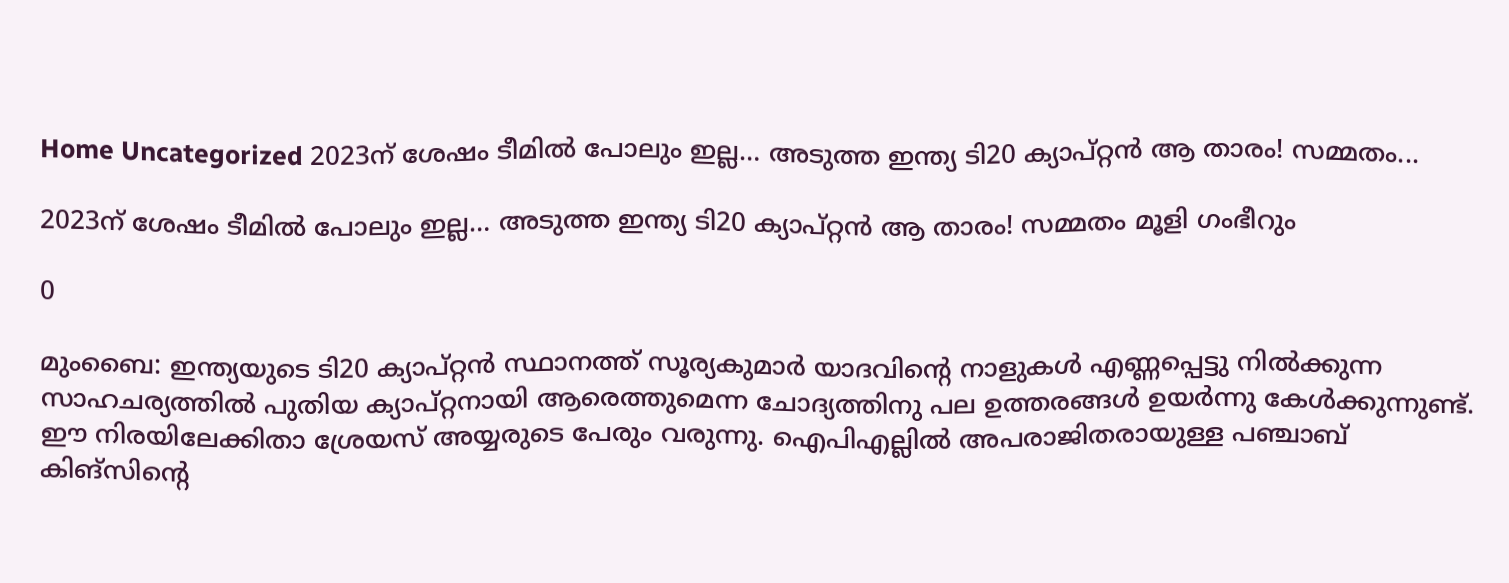Home Uncategorized 2023ന് ശേഷം ടീമില്‍ പോലും ഇല്ല… അടുത്ത ഇന്ത്യ ടി20 ക്യാപ്റ്റന്‍ ആ താരം! സമ്മതം...

2023ന് ശേഷം ടീമില്‍ പോലും ഇല്ല… അടുത്ത ഇന്ത്യ ടി20 ക്യാപ്റ്റന്‍ ആ താരം! സമ്മതം മൂളി ഗംഭീറും

0

മുംബൈ: ഇന്ത്യയുടെ ടി20 ക്യാപ്റ്റന്‍ സ്ഥാനത്ത് സൂര്യകുമാര്‍ യാദവിന്റെ നാളുകള്‍ എണ്ണപ്പെട്ടു നില്‍ക്കുന്ന സാഹചര്യത്തില്‍ പുതിയ ക്യാപ്റ്റനായി ആരെത്തുമെന്ന ചോദ്യത്തിനു പല ഉത്തരങ്ങള്‍ ഉയര്‍ന്നു കേള്‍ക്കുന്നുണ്ട്. ഈ നിരയിലേക്കിതാ ശ്രേയസ് അയ്യരുടെ പേരും വരുന്നു. ഐപിഎല്ലില്‍ അപരാജിതരായുള്ള പഞ്ചാബ് കിങ്‌സിന്റെ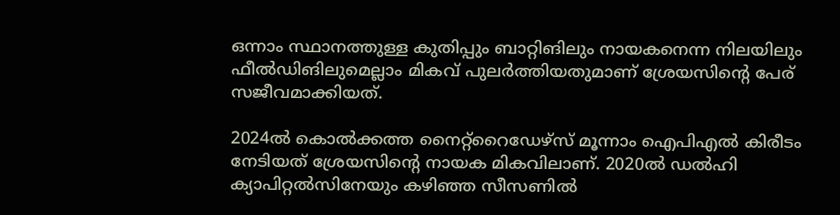ഒന്നാം സ്ഥാനത്തുള്ള കുതിപ്പും ബാറ്റിങിലും നായകനെന്ന നിലയിലും ഫീല്‍ഡിങിലുമെല്ലാം മികവ് പുലര്‍ത്തിയതുമാണ് ശ്രേയസിന്റെ പേര് സജീവമാക്കിയത്.

2024ല്‍ കൊല്‍ക്കത്ത നൈറ്റ്‌റൈഡേഴ്‌സ് മൂന്നാം ഐപിഎല്‍ കിരീടം നേടിയത് ശ്രേയസിന്റെ നായക മികവിലാണ്. 2020ല്‍ ഡല്‍ഹി ക്യാപിറ്റല്‍സിനേയും കഴിഞ്ഞ സീസണില്‍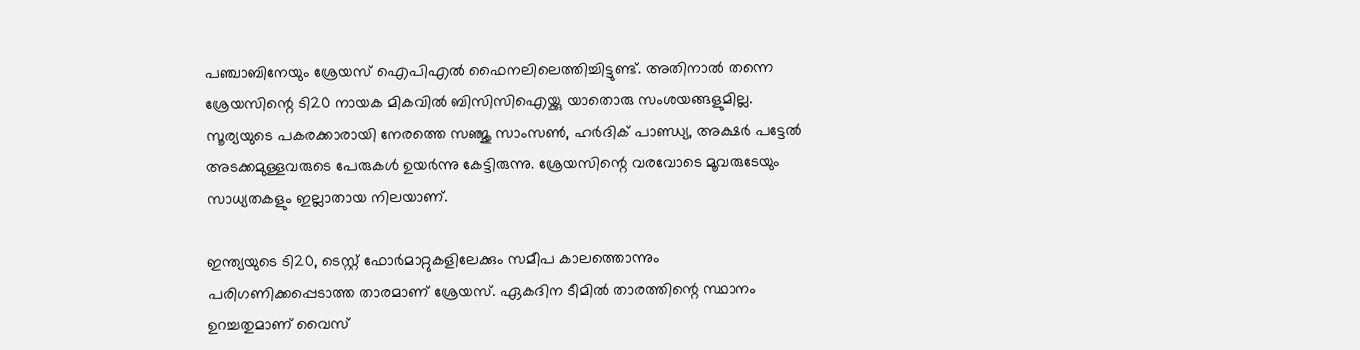പഞ്ചാബിനേയും ശ്രേയസ് ഐപിഎല്‍ ഫൈനലിലെത്തിച്ചിട്ടുണ്ട്. അതിനാല്‍ തന്നെ ശ്രേയസിന്റെ ടി20 നായക മികവില്‍ ബിസിസിഐയ്ക്കു യാതൊരു സംശയങ്ങളുമില്ല. സൂര്യയുടെ പകരക്കാരായി നേരത്തെ സഞ്ജു സാംസണ്‍, ഹര്‍ദിക് പാണ്ഡ്യ, അക്ഷര്‍ പട്ടേല്‍ അടക്കമുള്ളവരുടെ പേരുകള്‍ ഉയര്‍ന്നു കേട്ടിരുന്നു. ശ്രേയസിന്റെ വരവോടെ മൂവരുടേയും സാധ്യതകളും ഇല്ലാതായ നിലയാണ്.

ഇന്ത്യയുടെ ടി20, ടെസ്റ്റ് ഫോര്‍മാറ്റുകളിലേക്കും സമീപ കാലത്തൊന്നും പരിഗണിക്കപ്പെടാത്ത താരമാണ് ശ്രേയസ്. ഏകദിന ടീമില്‍ താരത്തിന്റെ സ്ഥാനം ഉറച്ചതുമാണ് വൈസ്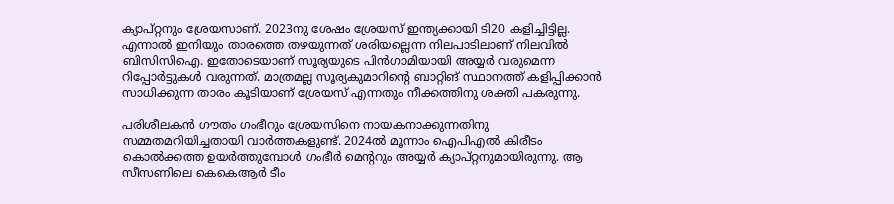ക്യാപ്റ്റനും ശ്രേയസാണ്. 2023നു ശേഷം ശ്രേയസ് ഇന്ത്യക്കായി ടി20 കളിച്ചിട്ടില്ല. എന്നാല്‍ ഇനിയും താരത്തെ തഴയുന്നത് ശരിയല്ലെന്ന നിലപാടിലാണ് നിലവില്‍ ബിസിസിഐ. ഇതോടെയാണ് സൂര്യയുടെ പിന്‍ഗാമിയായി അയ്യര്‍ വരുമെന്ന റിപ്പോര്‍ട്ടുകള്‍ വരുന്നത്. മാത്രമല്ല സൂര്യകുമാറിന്റെ ബാറ്റിങ് സ്ഥാനത്ത് കളിപ്പിക്കാന്‍ സാധിക്കുന്ന താരം കൂടിയാണ് ശ്രേയസ് എന്നതും നീക്കത്തിനു ശക്തി പകരുന്നു.

പരിശീലകന്‍ ഗൗതം ഗംഭീറും ശ്രേയസിനെ നായകനാക്കുന്നതിനു സമ്മതമറിയിച്ചതായി വാര്‍ത്തകളുണ്ട്. 2024ല്‍ മൂന്നാം ഐപിഎല്‍ കിരീടം കൊല്‍ക്കത്ത ഉയര്‍ത്തുമ്പോള്‍ ഗംഭീര്‍ മെന്ററും അയ്യര്‍ ക്യാപ്റ്റനുമായിരുന്നു. ആ സീസണിലെ കെകെആര്‍ ടീം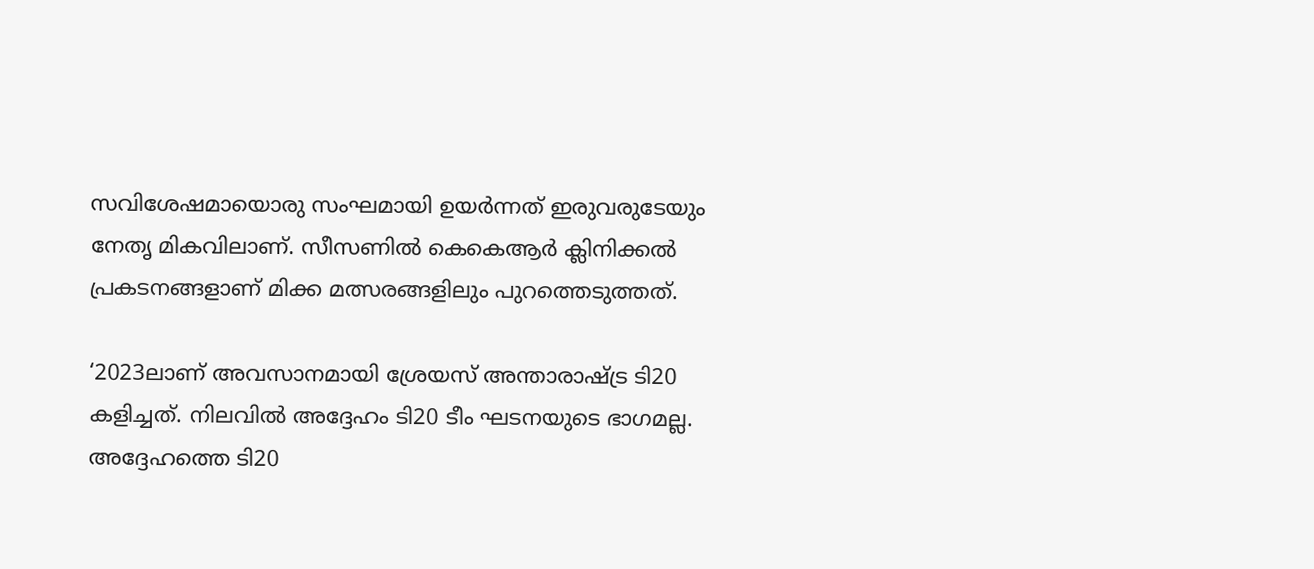സവിശേഷമായൊരു സംഘമായി ഉയര്‍ന്നത് ഇരുവരുടേയും നേതൃ മികവിലാണ്. സീസണില്‍ കെകെആര്‍ ക്ലിനിക്കല്‍ പ്രകടനങ്ങളാണ് മിക്ക മത്സരങ്ങളിലും പുറത്തെടുത്തത്.

‘2023ലാണ് അവസാനമായി ശ്രേയസ് അന്താരാഷ്ട്ര ടി20 കളിച്ചത്. നിലവില്‍ അദ്ദേഹം ടി20 ടീം ഘടനയുടെ ഭാഗമല്ല. അദ്ദേഹത്തെ ടി20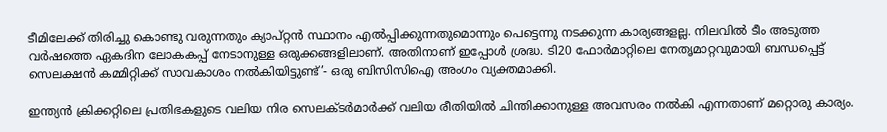ടീമിലേക്ക് തിരിച്ചു കൊണ്ടു വരുന്നതും ക്യാപ്റ്റന്‍ സ്ഥാനം എല്‍പ്പിക്കുന്നതുമൊന്നും പെട്ടെന്നു നടക്കുന്ന കാര്യങ്ങളല്ല. നിലവില്‍ ടീം അടുത്ത വര്‍ഷത്തെ ഏകദിന ലോകകപ്പ് നേടാനുള്ള ഒരുക്കങ്ങളിലാണ്. അതിനാണ് ഇപ്പോള്‍ ശ്രദ്ധ. ടി20 ഫോര്‍മാറ്റിലെ നേതൃമാറ്റവുമായി ബന്ധപ്പെട്ട് സെലക്ഷന്‍ കമ്മിറ്റിക്ക് സാവകാശം നല്‍കിയിട്ടുണ്ട്’- ഒരു ബിസിസിഐ അംഗം വ്യക്തമാക്കി.

ഇന്ത്യന്‍ ക്രിക്കറ്റിലെ പ്രതിഭകളുടെ വലിയ നിര സെലക്ടര്‍മാര്‍ക്ക് വലിയ രീതിയില്‍ ചിന്തിക്കാനുള്ള അവസരം നല്‍കി എന്നതാണ് മറ്റൊരു കാര്യം.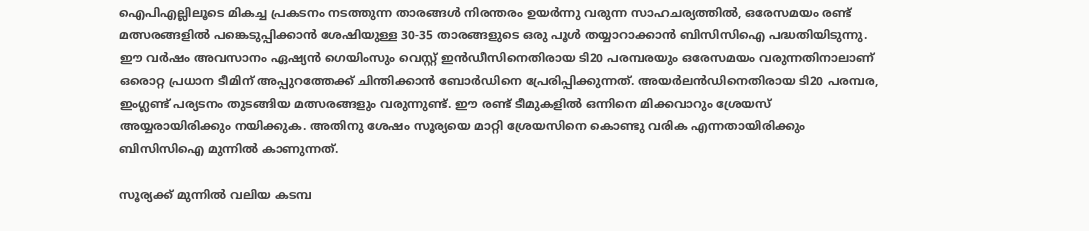ഐപിഎല്ലിലൂടെ മികച്ച പ്രകടനം നടത്തുന്ന താരങ്ങള്‍ നിരന്തരം ഉയര്‍ന്നു വരുന്ന സാഹചര്യത്തില്‍, ഒരേസമയം രണ്ട് മത്സരങ്ങളില്‍ പങ്കെടുപ്പിക്കാന്‍ ശേഷിയുള്ള 30-35 താരങ്ങളുടെ ഒരു പൂള്‍ തയ്യാറാക്കാന്‍ ബിസിസിഐ പദ്ധതിയിടുന്നു. ഈ വര്‍ഷം അവസാനം ഏഷ്യന്‍ ഗെയിംസും വെസ്റ്റ് ഇന്‍ഡീസിനെതിരായ ടി20 പരമ്പരയും ഒരേസമയം വരുന്നതിനാലാണ് ഒരൊറ്റ പ്രധാന ടീമിന് അപ്പുറത്തേക്ക് ചിന്തിക്കാന്‍ ബോര്‍ഡിനെ പ്രേരിപ്പിക്കുന്നത്. അയര്‍ലന്‍ഡിനെതിരായ ടി20 പരമ്പര, ഇംഗ്ലണ്ട് പര്യടനം തുടങ്ങിയ മത്സരങ്ങളും വരുന്നുണ്ട്. ഈ രണ്ട് ടീമുകളിൽ ഒന്നിനെ മിക്കവാറും ശ്രേയസ് അയ്യരായിരിക്കും നയിക്കുക. അതിനു ശേഷം സൂര്യയെ മാറ്റി ശ്രേയസിനെ കൊണ്ടു വരിക എന്നതായിരിക്കും ബിസിസിഐ മുന്നിൽ കാണുന്നത്.

സൂര്യക്ക് മുന്നില്‍ വലിയ കടമ്പ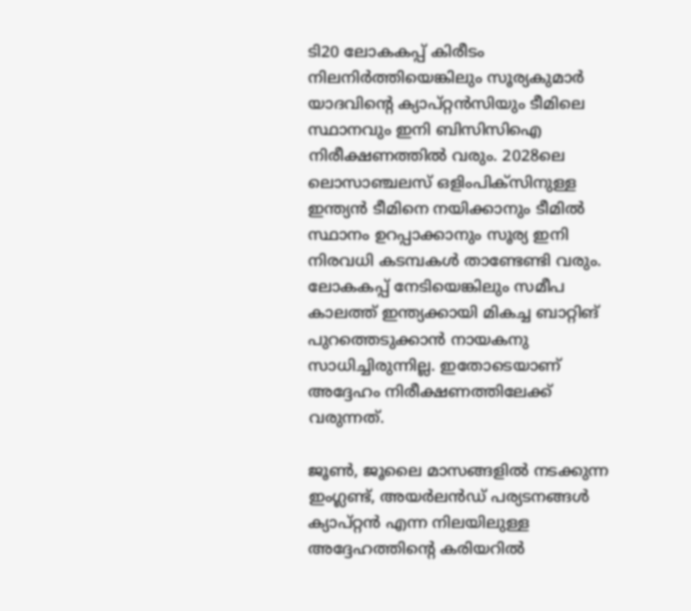ടി20 ലോകകപ്പ് കിരീടം നിലനിര്‍ത്തിയെങ്കിലും സൂര്യകുമാര്‍ യാദവിന്റെ ക്യാപ്റ്റന്‍സിയും ടീമിലെ സ്ഥാനവും ഇനി ബിസിസിഐ നിരീക്ഷണത്തില്‍ വരും. 2028ലെ ലൊസാഞ്ചലസ് ഒളിംപിക്സിനുള്ള ഇന്ത്യന്‍ ടീമിനെ നയിക്കാനും ടീമില്‍ സ്ഥാനം ഉറപ്പാക്കാനും സൂര്യ ഇനി നിരവധി കടമ്പകള്‍ താണ്ടേണ്ടി വരും. ലോകകപ്പ് നേടിയെങ്കിലും സമീപ കാലത്ത് ഇന്ത്യക്കായി മികച്ച ബാറ്റിങ് പുറത്തെടുക്കാന്‍ നായകനു സാധിച്ചിരുന്നില്ല. ഇതോടെയാണ് അദ്ദേഹം നിരീക്ഷണത്തിലേക്ക് വരുന്നത്.

ജൂണ്‍, ജൂലൈ മാസങ്ങളില്‍ നടക്കുന്ന ഇംഗ്ലണ്ട്, അയര്‍ലന്‍ഡ് പര്യടനങ്ങള്‍ ക്യാപ്റ്റന്‍ എന്ന നിലയിലുള്ള അദ്ദേഹത്തിന്റെ കരിയറില്‍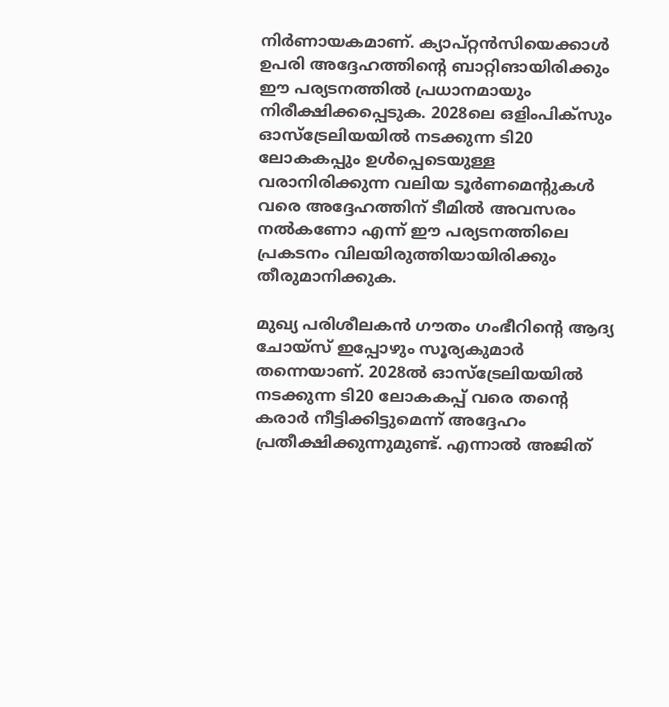നിര്‍ണായകമാണ്. ക്യാപ്റ്റന്‍സിയെക്കാള്‍ ഉപരി അദ്ദേഹത്തിന്റെ ബാറ്റിങായിരിക്കും ഈ പര്യടനത്തില്‍ പ്രധാനമായും നിരീക്ഷിക്കപ്പെടുക. 2028ലെ ഒളിംപിക്സും ഓസ്‌ട്രേലിയയില്‍ നടക്കുന്ന ടി20 ലോകകപ്പും ഉള്‍പ്പെടെയുള്ള വരാനിരിക്കുന്ന വലിയ ടൂര്‍ണമെന്റുകള്‍ വരെ അദ്ദേഹത്തിന് ടീമില്‍ അവസരം നല്‍കണോ എന്ന് ഈ പര്യടനത്തിലെ പ്രകടനം വിലയിരുത്തിയായിരിക്കും തീരുമാനിക്കുക.

മുഖ്യ പരിശീലകന്‍ ഗൗതം ഗംഭീറിന്റെ ആദ്യ ചോയ്സ് ഇപ്പോഴും സൂര്യകുമാര്‍ തന്നെയാണ്. 2028ല്‍ ഓസ്‌ട്രേലിയയില്‍ നടക്കുന്ന ടി20 ലോകകപ്പ് വരെ തന്റെ കരാര്‍ നീട്ടിക്കിട്ടുമെന്ന് അദ്ദേഹം പ്രതീക്ഷിക്കുന്നുമുണ്ട്. എന്നാല്‍ അജിത്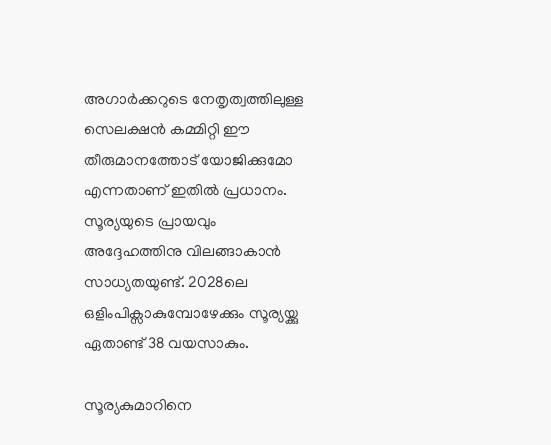അഗാര്‍ക്കറുടെ നേതൃത്വത്തിലുള്ള സെലക്ഷന്‍ കമ്മിറ്റി ഈ തീരുമാനത്തോട് യോജിക്കുമോ എന്നതാണ് ഇതില്‍ പ്രധാനം. സൂര്യയുടെ പ്രായവും അദ്ദേഹത്തിനു വിലങ്ങാകാന്‍ സാധ്യതയുണ്ട്. 2028ലെ ഒളിംപിക്സാകുമ്പോഴേക്കും സൂര്യയ്ക്കു ഏതാണ്ട് 38 വയസാകും.

സൂര്യകുമാറിനെ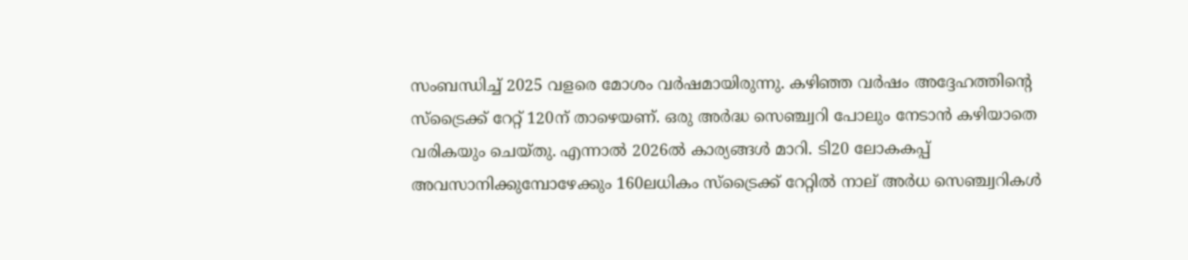സംബന്ധിച്ച് 2025 വളരെ മോശം വര്‍ഷമായിരുന്നു. കഴിഞ്ഞ വര്‍ഷം അദ്ദേഹത്തിന്റെ സ്‌ട്രൈക്ക് റേറ്റ് 120ന് താഴെയണ്. ഒരു അര്‍ദ്ധ സെഞ്ച്വറി പോലും നേടാന്‍ കഴിയാതെ വരികയും ചെയ്തു. എന്നാല്‍ 2026ല്‍ കാര്യങ്ങള്‍ മാറി. ടി20 ലോകകപ്പ് അവസാനിക്കുമ്പോഴേക്കും 160ലധികം സ്‌ട്രൈക്ക് റേറ്റില്‍ നാല് അര്‍ധ സെഞ്ച്വറികള്‍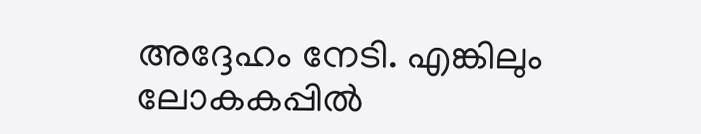അദ്ദേഹം നേടി. എങ്കിലും ലോകകപ്പില്‍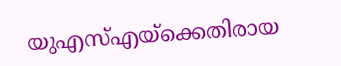യുഎസ്എയ്‌ക്കെതിരായ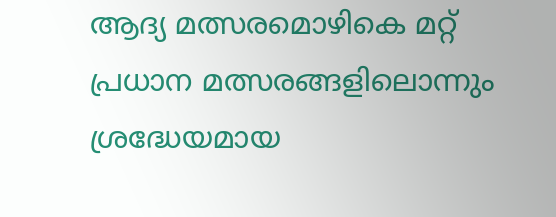ആദ്യ മത്സരമൊഴികെ മറ്റ് പ്രധാന മത്സരങ്ങളിലൊന്നും ശ്രദ്ധേയമായ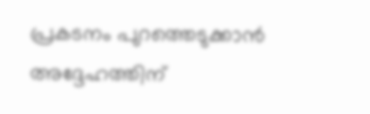പ്രകടനം പുറത്തെടുക്കാന്‍ അദ്ദേഹത്തിന്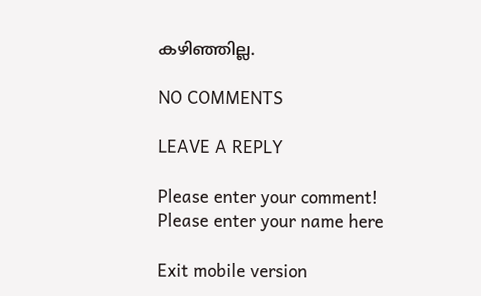കഴിഞ്ഞില്ല.

NO COMMENTS

LEAVE A REPLY

Please enter your comment!
Please enter your name here

Exit mobile version